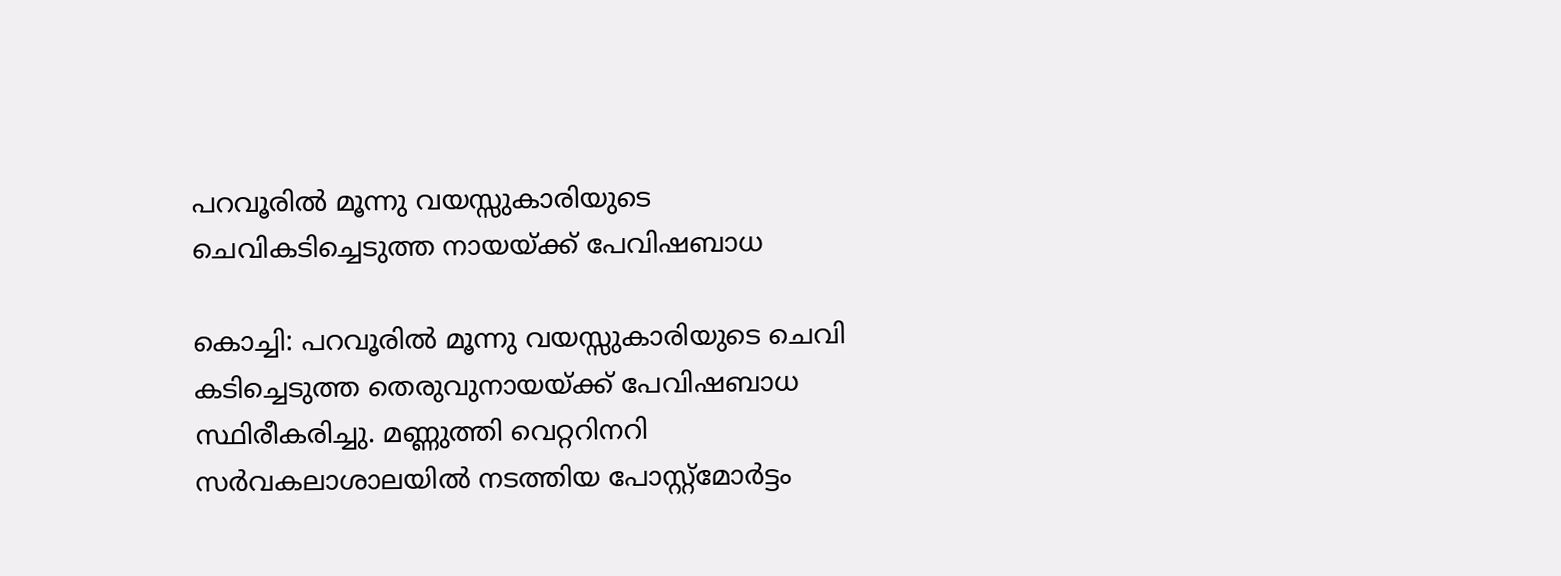പറവൂരിൽ മൂന്നു വയസ്സുകാരിയുടെ ചെവികടിച്ചെടുത്ത നായയ്ക്ക് പേവിഷബാധ

കൊച്ചി: പറവൂരില്‍ മൂന്നു വയസ്സുകാരിയുടെ ചെവി കടിച്ചെടുത്ത തെരുവുനായയ്ക്ക് പേവിഷബാധ സ്ഥിരീകരിച്ചു. മണ്ണുത്തി വെറ്ററിനറി സര്‍വകലാശാലയില്‍ നടത്തിയ പോസ്റ്റ്‌മോര്‍ട്ടം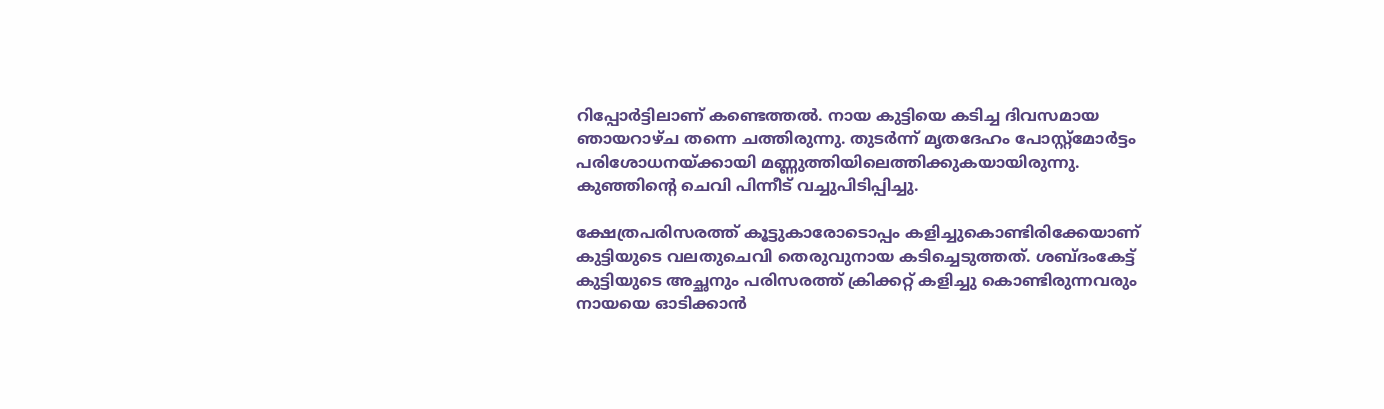റിപ്പോര്‍ട്ടിലാണ് കണ്ടെത്തല്‍. നായ കുട്ടിയെ കടിച്ച ദിവസമായ ഞായറാഴ്ച തന്നെ ചത്തിരുന്നു. തുടര്‍ന്ന് മൃതദേഹം പോസ്റ്റ്‌മോര്‍ട്ടം പരിശോധനയ്ക്കായി മണ്ണുത്തിയിലെത്തിക്കുകയായിരുന്നു. കുഞ്ഞിന്റെ ചെവി പിന്നീട് വച്ചുപിടിപ്പിച്ചു.

ക്ഷേത്രപരിസരത്ത് കൂട്ടുകാരോടൊപ്പം കളിച്ചുകൊണ്ടിരിക്കേയാണ് കുട്ടിയുടെ വലതുചെവി തെരുവുനായ കടിച്ചെടുത്തത്. ശബ്ദംകേട്ട് കുട്ടിയുടെ അച്ഛനും പരിസരത്ത് ക്രിക്കറ്റ് കളിച്ചു കൊണ്ടിരുന്നവരും നായയെ ഓടിക്കാന്‍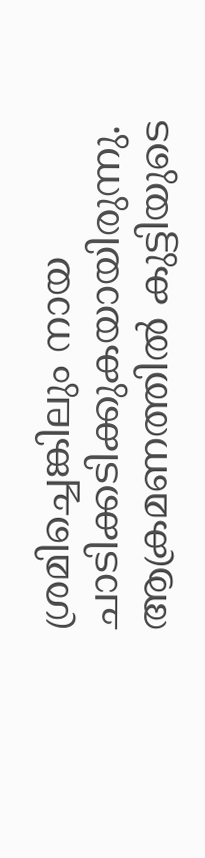ശ്രമിച്ചെങ്കിലും നായ ചാടിക്കടിക്കുകയായിരുന്നു. ആക്രമണത്തില്‍ കുട്ടിയുടെ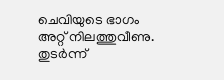ചെവിയുടെ ഭാഗം അറ്റ് നിലത്തുവീണു. തുടര്‍ന്ന്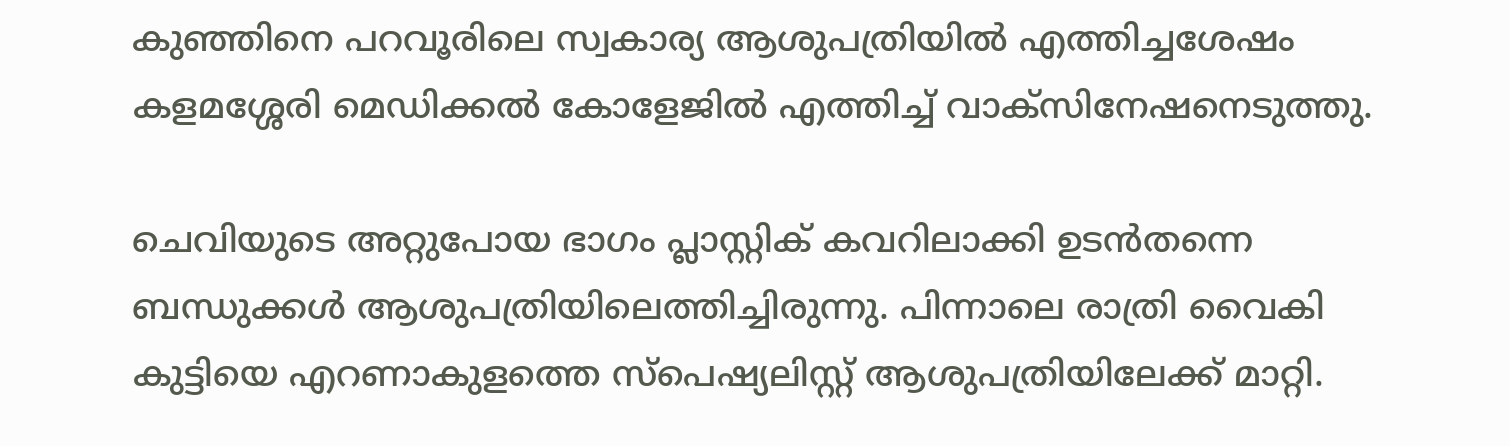കുഞ്ഞിനെ പറവൂരിലെ സ്വകാര്യ ആശുപത്രിയില്‍ എത്തിച്ചശേഷം കളമശ്ശേരി മെഡിക്കല്‍ കോളേജില്‍ എത്തിച്ച് വാക്‌സിനേഷനെടുത്തു.

ചെവിയുടെ അറ്റുപോയ ഭാഗം പ്ലാസ്റ്റിക് കവറിലാക്കി ഉടന്‍തന്നെ ബന്ധുക്കള്‍ ആശുപത്രിയിലെത്തിച്ചിരുന്നു. പിന്നാലെ രാത്രി വൈകി കുട്ടിയെ എറണാകുളത്തെ സ്‌പെഷ്യലിസ്റ്റ് ആശുപത്രിയിലേക്ക് മാറ്റി.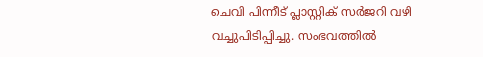ചെവി പിന്നീട് പ്ലാസ്റ്റിക് സര്‍ജറി വഴി വച്ചുപിടിപ്പിച്ചു. സംഭവത്തില്‍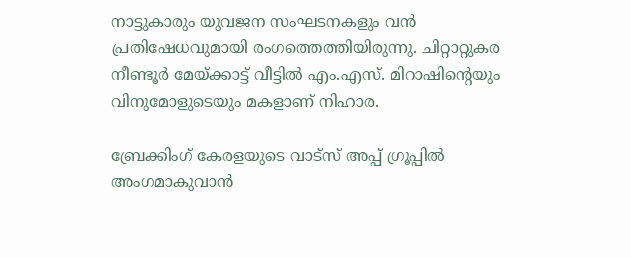നാട്ടുകാരും യുവജന സംഘടനകളും വന്‍ പ്രതിഷേധവുമായി രംഗത്തെത്തിയിരുന്നു. ചിറ്റാറ്റുകര നീണ്ടൂര്‍ മേയ്ക്കാട്ട് വീട്ടില്‍ എം.എസ്. മിറാഷിന്റെയും വിനുമോളുടെയും മകളാണ് നിഹാര.

ബ്രേക്കിംഗ് കേരളയുടെ വാട്സ് അപ്പ് ഗ്രൂപ്പിൽ അംഗമാകുവാൻ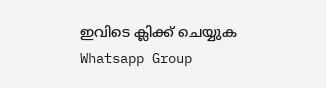ഇവിടെ ക്ലിക്ക് ചെയ്യുക Whatsapp Group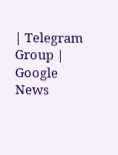| Telegram Group | Google News